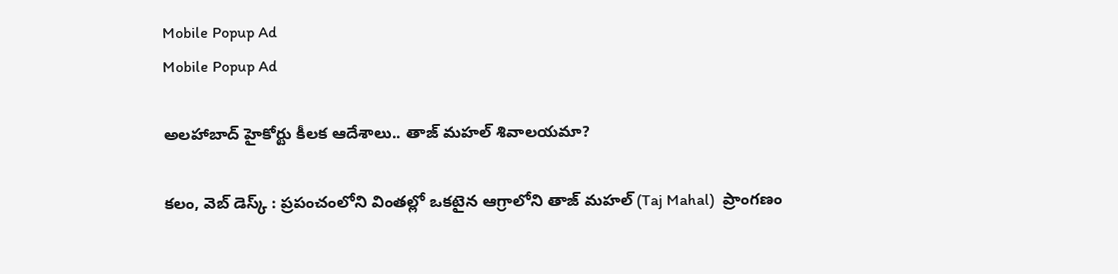Mobile Popup Ad
Mobile Popup Ad

అలహాబాద్ హైకోర్టు కీలక ఆదేశాలు.. తాజ్ మహల్ శివాలయమా?

కలం, వెబ్ డెస్క్ : ప్రపంచంలోని వింతల్లో ఒకటైన ఆగ్రాలోని తాజ్ మహల్ (Taj Mahal)  ప్రాంగణం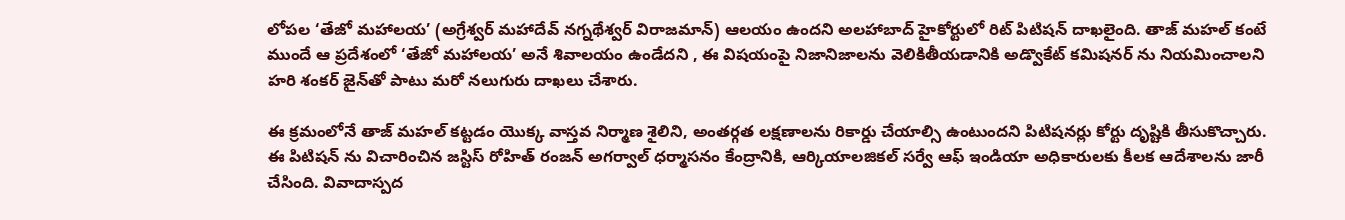లోపల ‘తేజో మహాలయ’ (అగ్రేశ్వర్ మహాదేవ్ నగ్నథేశ్వర్ విరాజమాన్) ఆలయం ఉందని అలహాబాద్ హైకోర్టులో రిట్ పిటిషన్ దాఖలైంది. తాజ్ మహల్ కంటే ముందే ఆ ప్రదేశంలో ‘తేజో మహాలయ’ అనే శివాలయం ఉండేదని , ఈ విషయంపై నిజానిజాలను వెలికితీయడానికి అడ్వొకేట్ కమిషనర్ ను నియమించాలని హరి శంకర్ జైన్‌తో పాటు మరో నలుగురు దాఖలు చేశారు.

ఈ క్రమంలోనే తాజ్ మహల్ కట్టడం యొక్క వాస్తవ నిర్మాణ శైలిని, అంతర్గత లక్షణాలను రికార్డు చేయాల్సి ఉంటుందని పిటిషనర్లు కోర్టు దృష్టికి తీసుకొచ్చారు. ఈ పిటిషన్ ను విచారించిన జస్టిస్ రోహిత్ రంజన్ అగర్వాల్ ధర్మాసనం కేంద్రానికి, ఆర్కియాలజికల్ సర్వే ఆఫ్ ఇండియా అధికారులకు కీలక ఆదేశాలను జారీ చేసింది. వివాదాస్పద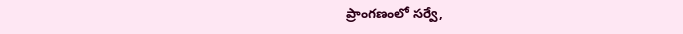ప్రాంగణంలో సర్వే,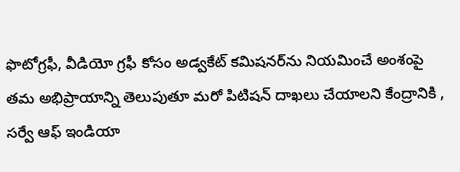ఫొటోగ్రఫీ, వీడియో గ్రఫీ కోసం అడ్వకేట్ కమిషనర్‌ను నియమించే అంశంపై తమ అభిప్రాయాన్ని తెలుపుతూ మరో పిటిషన్ దాఖలు చేయాలని కేంద్రానికి , సర్వే ఆఫ్ ఇండియా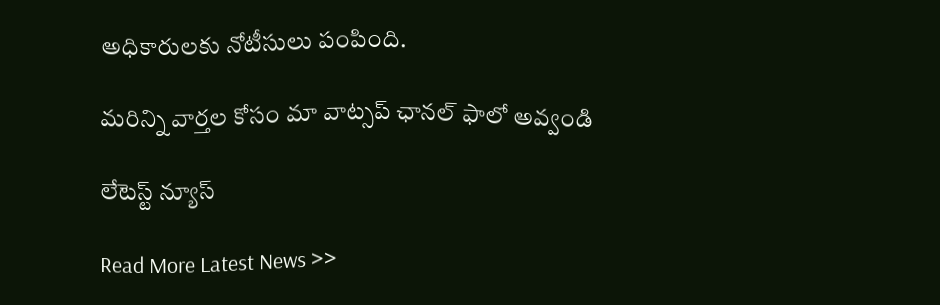అధికారులకు నోటీసులు పంపింది.

మ‌రిన్ని వార్త‌ల కోసం మా వాట్స‌ప్ ఛాన‌ల్ ఫాలో అవ్వండి

లేటెస్ట్ న్యూస్‌

Read More Latest News >>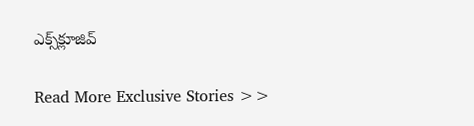ఎక్స్‌క్లూజివ్‌

Read More Exclusive Stories >>